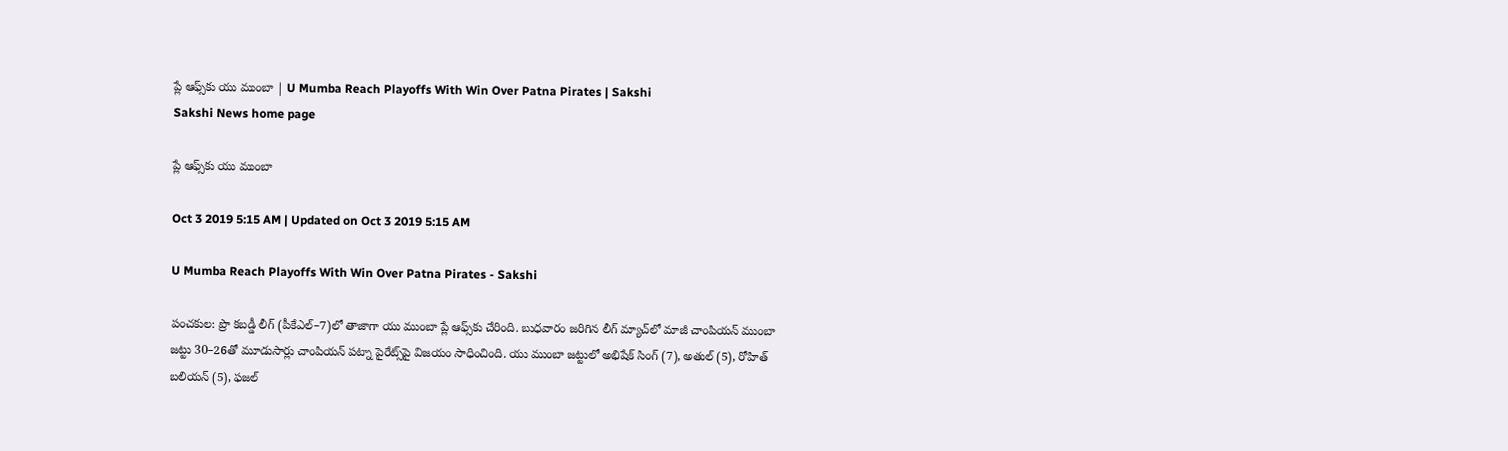ప్లే ఆఫ్స్‌కు యు ముంబా | U Mumba Reach Playoffs With Win Over Patna Pirates | Sakshi
Sakshi News home page

ప్లే ఆఫ్స్‌కు యు ముంబా

Oct 3 2019 5:15 AM | Updated on Oct 3 2019 5:15 AM

U Mumba Reach Playoffs With Win Over Patna Pirates - Sakshi

పంచకుల: ప్రొ కబడ్డీ లీగ్‌ (పీకేఎల్‌–7)లో తాజాగా యు ముంబా ప్లే ఆఫ్స్‌కు చేరింది. బుధవారం జరిగిన లీగ్‌ మ్యాచ్‌లో మాజీ చాంపియన్‌ ముంబా జట్టు 30–26తో మూడుసార్లు చాంపియన్‌ పట్నా పైరేట్స్‌పై విజయం సాధించింది. యు ముంబా జట్టులో అభిషేక్ సింగ్‌ (7), అతుల్‌ (5), రోహిత్‌ బలియన్‌ (5), ఫజల్‌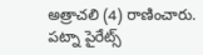అత్రాచలి (4) రాణించారు. పట్నా పైరేట్స్‌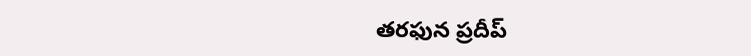తరఫున ప్రదీప్‌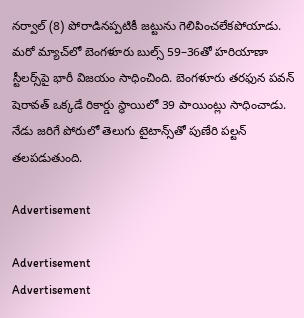నర్వాల్‌ (8) పోరాడినప్పటికీ జట్టును గెలిపించలేకపోయాడు. మరో మ్యాచ్‌లో బెంగళూరు బుల్స్‌ 59–36తో హరియాణా స్టీలర్స్‌పై భారీ విజయం సాధించింది. బెంగళూరు తరఫున పవన్‌ షెరావత్‌ ఒక్కడే రికార్డు స్థాయిలో 39 పాయింట్లు సాధించాడు. నేడు జరిగే పోరులో తెలుగు టైటాన్స్‌తో పుణేరి పల్టన్‌ తలపడుతుంది.

Advertisement

Advertisement
Advertisement